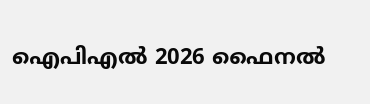ഐപിഎൽ 2026 ഫൈനൽ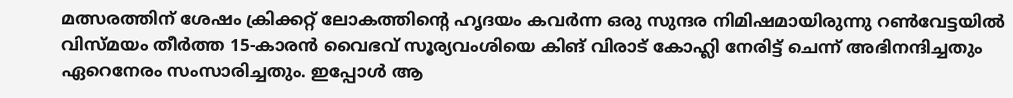മത്സരത്തിന് ശേഷം ക്രിക്കറ്റ് ലോകത്തിന്റെ ഹൃദയം കവർന്ന ഒരു സുന്ദര നിമിഷമായിരുന്നു റൺവേട്ടയിൽ വിസ്മയം തീർത്ത 15-കാരൻ വൈഭവ് സൂര്യവംശിയെ കിങ് വിരാട് കോഹ്ലി നേരിട്ട് ചെന്ന് അഭിനന്ദിച്ചതും ഏറെനേരം സംസാരിച്ചതും. ഇപ്പോൾ ആ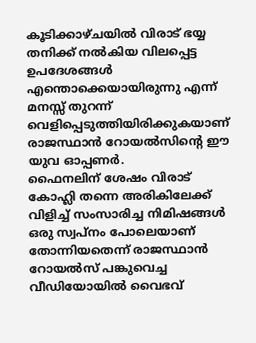കൂടിക്കാഴ്ചയിൽ വിരാട് ഭയ്യ തനിക്ക് നൽകിയ വിലപ്പെട്ട ഉപദേശങ്ങൾ എന്തൊക്കെയായിരുന്നു എന്ന് മനസ്സ് തുറന്ന് വെളിപ്പെടുത്തിയിരിക്കുകയാണ് രാജസ്ഥാൻ റോയൽസിന്റെ ഈ യുവ ഓപ്പണർ.
ഫൈനലിന് ശേഷം വിരാട് കോഹ്ലി തന്നെ അരികിലേക്ക് വിളിച്ച് സംസാരിച്ച നിമിഷങ്ങൾ ഒരു സ്വപ്നം പോലെയാണ് തോന്നിയതെന്ന് രാജസ്ഥാൻ റോയൽസ് പങ്കുവെച്ച വീഡിയോയിൽ വൈഭവ്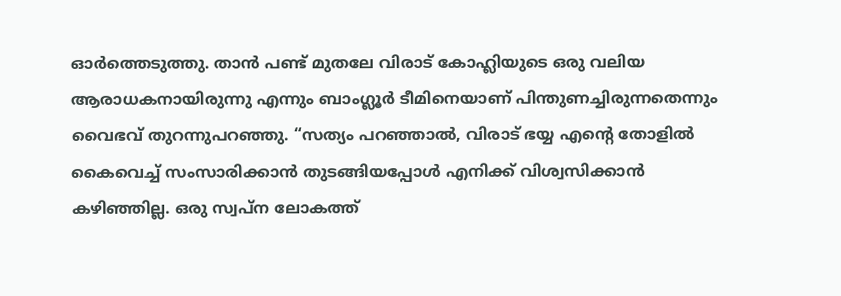ഓർത്തെടുത്തു. താൻ പണ്ട് മുതലേ വിരാട് കോഹ്ലിയുടെ ഒരു വലിയ ആരാധകനായിരുന്നു എന്നും ബാംഗ്ലൂർ ടീമിനെയാണ് പിന്തുണച്ചിരുന്നതെന്നും വൈഭവ് തുറന്നുപറഞ്ഞു. “സത്യം പറഞ്ഞാൽ, വിരാട് ഭയ്യ എന്റെ തോളിൽ കൈവെച്ച് സംസാരിക്കാൻ തുടങ്ങിയപ്പോൾ എനിക്ക് വിശ്വസിക്കാൻ കഴിഞ്ഞില്ല. ഒരു സ്വപ്ന ലോകത്ത്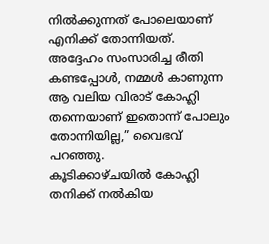നിൽക്കുന്നത് പോലെയാണ് എനിക്ക് തോന്നിയത്. അദ്ദേഹം സംസാരിച്ച രീതി കണ്ടപ്പോൾ, നമ്മൾ കാണുന്ന ആ വലിയ വിരാട് കോഹ്ലി തന്നെയാണ് ഇതൊന്ന് പോലും തോന്നിയില്ല,” വൈഭവ് പറഞ്ഞു.
കൂടിക്കാഴ്ചയിൽ കോഹ്ലി തനിക്ക് നൽകിയ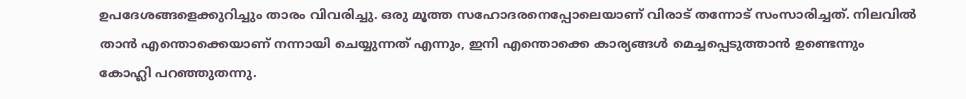ഉപദേശങ്ങളെക്കുറിച്ചും താരം വിവരിച്ചു. ഒരു മൂത്ത സഹോദരനെപ്പോലെയാണ് വിരാട് തന്നോട് സംസാരിച്ചത്. നിലവിൽ താൻ എന്തൊക്കെയാണ് നന്നായി ചെയ്യുന്നത് എന്നും, ഇനി എന്തൊക്കെ കാര്യങ്ങൾ മെച്ചപ്പെടുത്താൻ ഉണ്ടെന്നും കോഹ്ലി പറഞ്ഞുതന്നു.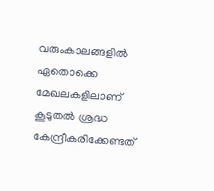വരുംകാലങ്ങളിൽ ഏതൊക്കെ മേഖലകളിലാണ് കൂടുതൽ ശ്രദ്ധ കേന്ദ്രീകരിക്കേണ്ടത്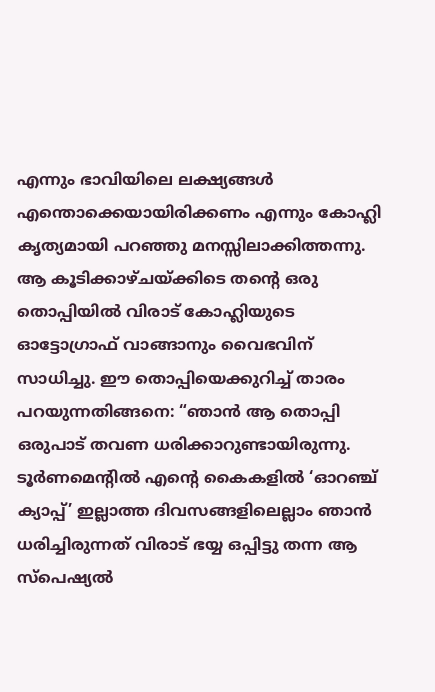എന്നും ഭാവിയിലെ ലക്ഷ്യങ്ങൾ എന്തൊക്കെയായിരിക്കണം എന്നും കോഹ്ലി കൃത്യമായി പറഞ്ഞു മനസ്സിലാക്കിത്തന്നു.
ആ കൂടിക്കാഴ്ചയ്ക്കിടെ തന്റെ ഒരു തൊപ്പിയിൽ വിരാട് കോഹ്ലിയുടെ ഓട്ടോഗ്രാഫ് വാങ്ങാനും വൈഭവിന് സാധിച്ചു. ഈ തൊപ്പിയെക്കുറിച്ച് താരം പറയുന്നതിങ്ങനെ: “ഞാൻ ആ തൊപ്പി ഒരുപാട് തവണ ധരിക്കാറുണ്ടായിരുന്നു. ടൂർണമെന്റിൽ എന്റെ കൈകളിൽ ‘ഓറഞ്ച് ക്യാപ്പ്’ ഇല്ലാത്ത ദിവസങ്ങളിലെല്ലാം ഞാൻ ധരിച്ചിരുന്നത് വിരാട് ഭയ്യ ഒപ്പിട്ടു തന്ന ആ സ്പെഷ്യൽ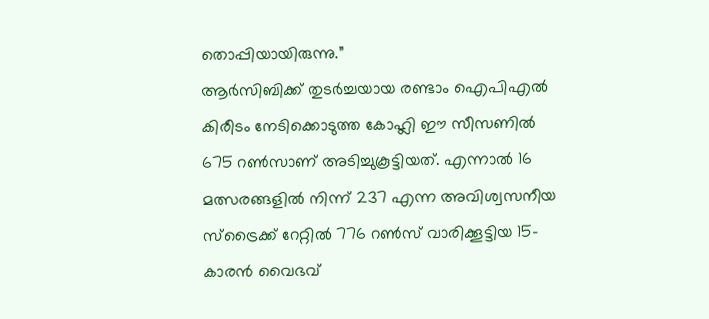തൊപ്പിയായിരുന്നു.”
ആർസിബിക്ക് തുടർച്ചയായ രണ്ടാം ഐപിഎൽ കിരീടം നേടിക്കൊടുത്ത കോഹ്ലി ഈ സീസണിൽ 675 റൺസാണ് അടിച്ചുകൂട്ടിയത്. എന്നാൽ 16 മത്സരങ്ങളിൽ നിന്ന് 237 എന്ന അവിശ്വസനീയ സ്ട്രൈക്ക് റേറ്റിൽ 776 റൺസ് വാരിക്കൂട്ടിയ 15-കാരൻ വൈഭവ്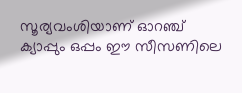സൂര്യവംശിയാണ് ഓറഞ്ച് ക്യാപ്പും ഒപ്പം ഈ സീസണിലെ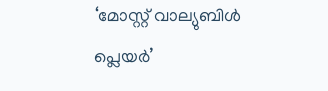‘മോസ്റ്റ് വാല്യുബിൾ പ്ലെയർ’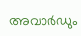അവാർഡും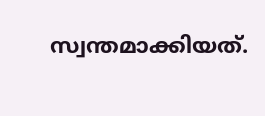സ്വന്തമാക്കിയത്.